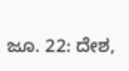ಜೂ. 22: ದೇಶ,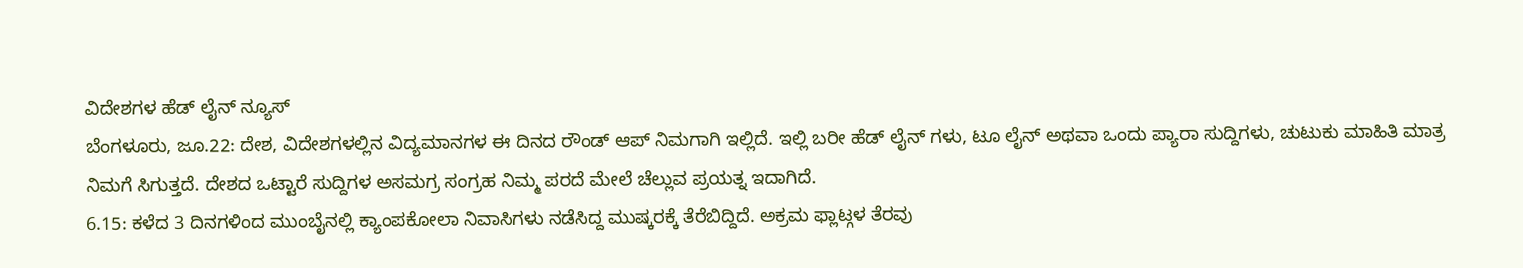ವಿದೇಶಗಳ ಹೆಡ್ ಲೈನ್ ನ್ಯೂಸ್
ಬೆಂಗಳೂರು, ಜೂ.22: ದೇಶ, ವಿದೇಶಗಳಲ್ಲಿನ ವಿದ್ಯಮಾನಗಳ ಈ ದಿನದ ರೌಂಡ್ ಆಪ್ ನಿಮಗಾಗಿ ಇಲ್ಲಿದೆ. ಇಲ್ಲಿ ಬರೀ ಹೆಡ್ ಲೈನ್ ಗಳು, ಟೂ ಲೈನ್ ಅಥವಾ ಒಂದು ಪ್ಯಾರಾ ಸುದ್ದಿಗಳು, ಚುಟುಕು ಮಾಹಿತಿ ಮಾತ್ರ ನಿಮಗೆ ಸಿಗುತ್ತದೆ. ದೇಶದ ಒಟ್ಟಾರೆ ಸುದ್ದಿಗಳ ಅಸಮಗ್ರ ಸಂಗ್ರಹ ನಿಮ್ಮ ಪರದೆ ಮೇಲೆ ಚೆಲ್ಲುವ ಪ್ರಯತ್ನ ಇದಾಗಿದೆ.
6.15: ಕಳೆದ 3 ದಿನಗಳಿಂದ ಮುಂಬೈನಲ್ಲಿ ಕ್ಯಾಂಪಕೋಲಾ ನಿವಾಸಿಗಳು ನಡೆಸಿದ್ದ ಮುಷ್ಕರಕ್ಕೆ ತೆರೆಬಿದ್ದಿದೆ. ಅಕ್ರಮ ಫ್ಲಾಟ್ಗಳ ತೆರವು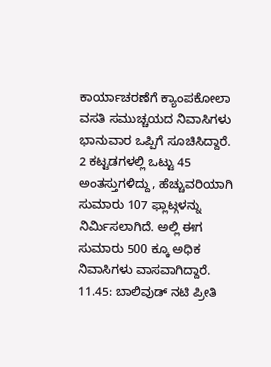ಕಾರ್ಯಾಚರಣೆಗೆ ಕ್ಯಾಂಪಕೋಲಾ ವಸತಿ ಸಮುಚ್ಚಯದ ನಿವಾಸಿಗಳು ಭಾನುವಾರ ಒಪ್ಪಿಗೆ ಸೂಚಿಸಿದ್ದಾರೆ. 2 ಕಟ್ಟಡಗಳಲ್ಲಿ ಒಟ್ಟು 45 ಅಂತಸ್ತುಗಳಿದ್ದು, ಹೆಚ್ಚುವರಿಯಾಗಿ ಸುಮಾರು 107 ಫ್ಲಾಟ್ಗಳನ್ನು ನಿರ್ಮಿಸಲಾಗಿದೆ. ಅಲ್ಲಿ ಈಗ ಸುಮಾರು 500 ಕ್ಕೂ ಅಧಿಕ ನಿವಾಸಿಗಳು ವಾಸವಾಗಿದ್ದಾರೆ.
11.45: ಬಾಲಿವುಡ್ ನಟಿ ಪ್ರೀತಿ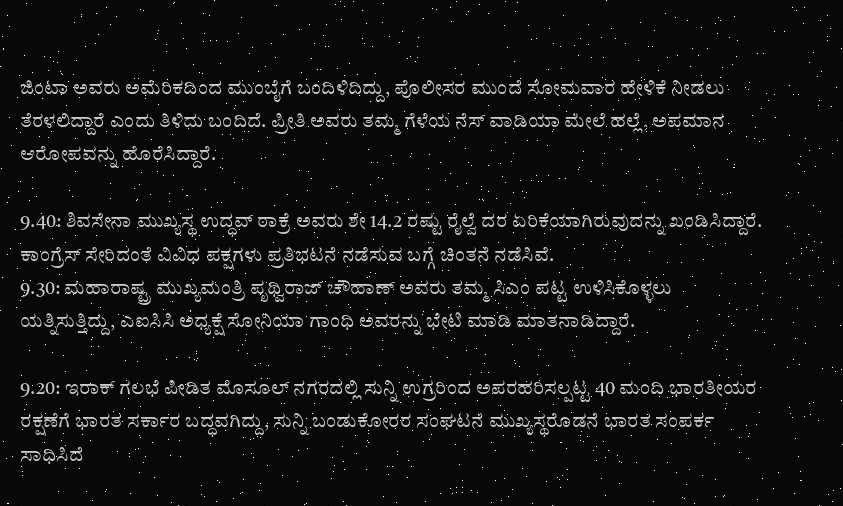ಜಿಂಟಾ ಅವರು ಅಮೆರಿಕದಿಂದ ಮುಂಬೈಗೆ ಬಂದಿಳಿದಿದ್ದು, ಪೊಲೀಸರ ಮುಂದೆ ಸೋಮವಾರ ಹೇಳಿಕೆ ನೀಡಲು ತೆರಳಲಿದ್ದಾರೆ ಎಂದು ತಿಳಿದು ಬಂದಿದೆ. ಪ್ರೀತಿ ಅವರು ತಮ್ಮ ಗೆಳೆಯ ನೆಸ್ ವಾಡಿಯಾ ಮೇಲೆ ಹಲ್ಲೆ, ಅಪಮಾನ ಆರೋಪವನ್ನು ಹೊರೆಸಿದ್ದಾರೆ.

9.40: ಶಿವಸೇನಾ ಮುಖ್ಯಸ್ಥ ಉದ್ಧವ್ ಠಾಕ್ರೆ ಅವರು ಶೇ 14.2 ರಷ್ಟು ರೈಲ್ವೆ ದರ ಏರಿಕೆಯಾಗಿರುವುದನ್ನು ಖಂಡಿಸಿದ್ದಾರೆ. ಕಾಂಗ್ರೆಸ್ ಸೇರಿದಂತೆ ವಿವಿಧ ಪಕ್ಷಗಳು ಪ್ರತಿಭಟನೆ ನಡೆಸುವ ಬಗ್ಗೆ ಚಿಂತನೆ ನಡೆಸಿವೆ.
9.30: ಮಹಾರಾಷ್ಟ್ರ ಮುಖ್ಯಮಂತ್ರಿ ಪೃಥ್ವಿರಾಜ್ ಚೌಹಾಣ್ ಅವರು ತಮ್ಮ ಸಿಎಂ ಪಟ್ಟ ಉಳಿಸಿಕೊಳ್ಳಲು ಯತ್ನಿಸುತ್ತಿದ್ದು, ಎಐಸಿಸಿ ಅಧ್ಯಕ್ಷೆ ಸೋನಿಯಾ ಗಾಂಧಿ ಅವರನ್ನು ಭೇಟಿ ಮಾಡಿ ಮಾತನಾಡಿದ್ದಾರೆ.

9.20: ಇರಾಕ್ ಗಲಭೆ ಪೀಡಿತ ಮೊಸೂಲ್ ನಗರದಲ್ಲಿ ಸುನ್ನಿ ಉಗ್ರರಿಂದ ಅಪರಹರಿಸಲ್ಪಟ್ಟ 40 ಮಂದಿ ಭಾರತೀಯರ ರಕ್ಷಣೆಗೆ ಭಾರತ ಸರ್ಕಾರ ಬದ್ಧವಗಿದ್ದು, ಸುನ್ನಿ ಬಂಡುಕೋರರ ಸಂಘಟನೆ ಮುಖ್ಯಸ್ಥರೊಡನೆ ಭಾರತ ಸಂಪರ್ಕ ಸಾಧಿಸಿದೆ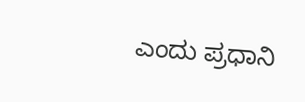ಎಂದು ಪ್ರಧಾನಿ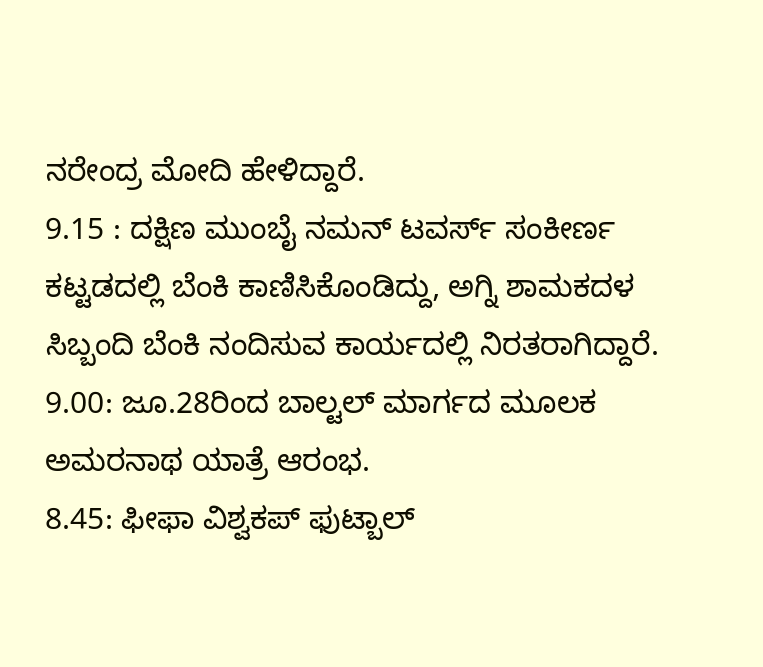ನರೇಂದ್ರ ಮೋದಿ ಹೇಳಿದ್ದಾರೆ.
9.15 : ದಕ್ಷಿಣ ಮುಂಬೈ ನಮನ್ ಟವರ್ಸ್ ಸಂಕೀರ್ಣ ಕಟ್ಟಡದಲ್ಲಿ ಬೆಂಕಿ ಕಾಣಿಸಿಕೊಂಡಿದ್ದು, ಅಗ್ನಿ ಶಾಮಕದಳ ಸಿಬ್ಬಂದಿ ಬೆಂಕಿ ನಂದಿಸುವ ಕಾರ್ಯದಲ್ಲಿ ನಿರತರಾಗಿದ್ದಾರೆ.
9.00: ಜೂ.28ರಿಂದ ಬಾಲ್ಟಲ್ ಮಾರ್ಗದ ಮೂಲಕ ಅಮರನಾಥ ಯಾತ್ರೆ ಆರಂಭ.
8.45: ಫೀಫಾ ವಿಶ್ವಕಪ್ ಫುಟ್ಬಾಲ್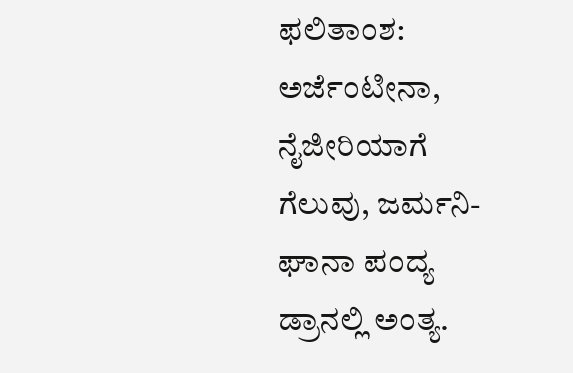ಫಲಿತಾಂಶ: ಅರ್ಜೆಂಟೀನಾ, ನೈಜೀರಿಯಾಗೆ ಗೆಲುವು, ಜರ್ಮನಿ-ಘಾನಾ ಪಂದ್ಯ ಡ್ರಾನಲ್ಲಿ ಅಂತ್ಯ.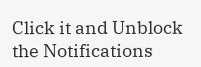Click it and Unblock the Notifications